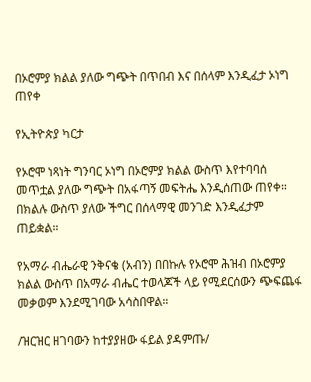በኦሮምያ ክልል ያለው ግጭት በጥበብ እና በሰላም እንዲፈታ ኦነግ ጠየቀ

የኢትዮጵያ ካርታ

የኦሮሞ ነጻነት ግንባር ኦነግ በኦሮምያ ክልል ውስጥ እየተባባሰ መጥቷል ያለው ግጭት በአፋጣኝ መፍትሔ እንዲሰጠው ጠየቀ። በክልሉ ውስጥ ያለው ችግር በሰላማዊ መንገድ እንዲፈታም ጠይቋል።

የአማራ ብሔራዊ ንቅናቄ (አብን) በበኩሉ የኦሮሞ ሕዝብ በኦሮምያ ክልል ውስጥ በአማራ ብሔር ተወላጆች ላይ የሚደርሰውን ጭፍጨፋ መቃወም እንደሚገባው አሳስበዋል።

/ዝርዝር ዘገባውን ከተያያዘው ፋይል ያዳምጡ/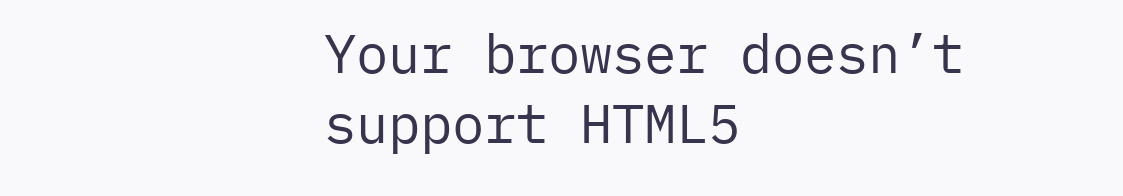Your browser doesn’t support HTML5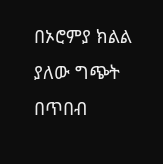በኦሮምያ ክልል ያለው ግጭት በጥበብ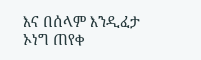እና በሰላም እንዲፈታ ኦነግ ጠየቀ